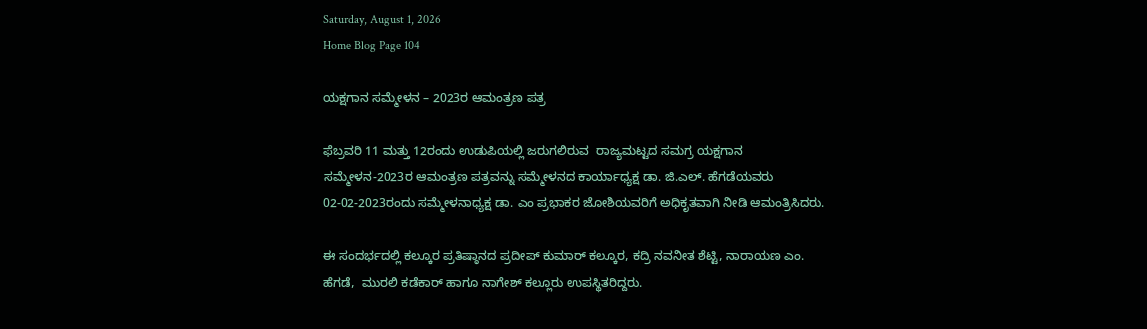Saturday, August 1, 2026
Home Blog Page 104

ಯಕ್ಷಗಾನ ಸಮ್ಮೇಳನ – 2023ರ ಆಮಂತ್ರಣ ಪತ್ರ

ಫೆಬ್ರವರಿ 11 ಮತ್ತು 12ರಂದು ಉಡುಪಿಯಲ್ಲಿ ಜರುಗಲಿರುವ  ರಾಜ್ಯಮಟ್ಟದ ಸಮಗ್ರ ಯಕ್ಷಗಾನ ಸಮ್ಮೇಳನ-2023ರ ಆಮಂತ್ರಣ ಪತ್ರವನ್ನು ಸಮ್ಮೇಳನದ ಕಾರ್ಯಾಧ್ಯಕ್ಷ ಡಾ. ಜಿ.ಎಲ್. ಹೆಗಡೆಯವರು 02-02-2023ರಂದು ಸಮ್ಮೇಳನಾಧ್ಯಕ್ಷ ಡಾ. ಎಂ ಪ್ರಭಾಕರ ಜೋಶಿಯವರಿಗೆ ಅಧಿಕೃತವಾಗಿ‌ ನೀಡಿ ಆಮಂತ್ರಿಸಿದರು.

ಈ ಸಂದರ್ಭದಲ್ಲಿ ಕಲ್ಕೂರ ಪ್ರತಿಷ್ಠಾನದ ಪ್ರದೀಪ್ ಕುಮಾರ್ ಕಲ್ಕೂರ, ಕದ್ರಿ ನವನೀತ ಶೆಟ್ಟಿ, ನಾರಾಯಣ‌‌ ಎಂ. ಹೆಗಡೆ,  ಮುರಲಿ ಕಡೆಕಾರ್ ಹಾಗೂ ನಾಗೇಶ್ ಕಲ್ಲೂರು ಉಪಸ್ಥಿತರಿದ್ದರು.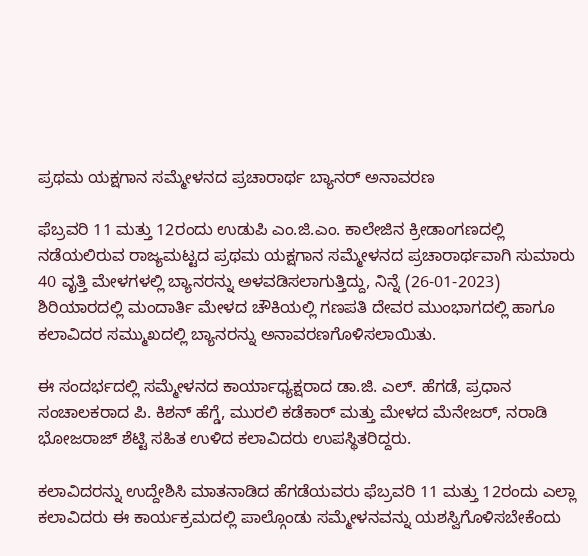ಪ್ರಥಮ ಯಕ್ಷಗಾನ ಸಮ್ಮೇಳನದ ಪ್ರಚಾರಾರ್ಥ ಬ್ಯಾನರ್ ಅನಾವರಣ

ಫೆಬ್ರವರಿ 11 ಮತ್ತು 12ರಂದು ಉಡುಪಿ ಎಂ.ಜಿ.ಎಂ. ಕಾಲೇಜಿನ ಕ್ರೀಡಾಂಗಣದಲ್ಲಿ ನಡೆಯಲಿರುವ ರಾಜ್ಯಮಟ್ಟದ ಪ್ರಥಮ ಯಕ್ಷಗಾನ ಸಮ್ಮೇಳನದ ಪ್ರಚಾರಾರ್ಥವಾಗಿ ಸುಮಾರು 40 ವೃತ್ತಿ ಮೇಳಗಳಲ್ಲಿ ಬ್ಯಾನರನ್ನು ಅಳವಡಿಸಲಾಗುತ್ತಿದ್ದು, ನಿನ್ನೆ (26-01-2023) ಶಿರಿಯಾರದಲ್ಲಿ ಮಂದಾರ್ತಿ ಮೇಳದ ಚೌಕಿಯಲ್ಲಿ ಗಣಪತಿ ದೇವರ ಮುಂಭಾಗದಲ್ಲಿ ಹಾಗೂ ಕಲಾವಿದರ ಸಮ್ಮುಖದಲ್ಲಿ ಬ್ಯಾನರನ್ನು ಅನಾವರಣಗೊಳಿಸಲಾಯಿತು.

ಈ ಸಂದರ್ಭದಲ್ಲಿ ಸಮ್ಮೇಳನದ ಕಾರ್ಯಾಧ್ಯಕ್ಷರಾದ ಡಾ.ಜಿ. ಎಲ್. ಹೆಗಡೆ, ಪ್ರಧಾನ ಸಂಚಾಲಕರಾದ ಪಿ. ಕಿಶನ್ ಹೆಗ್ಡೆ, ಮುರಲಿ ಕಡೆಕಾರ್ ಮತ್ತು ಮೇಳದ ಮೆನೇಜರ್, ನರಾಡಿ ಭೋಜರಾಜ್ ಶೆಟ್ಟಿ ಸಹಿತ ಉಳಿದ ಕಲಾವಿದರು ಉಪಸ್ಥಿತರಿದ್ದರು.

ಕಲಾವಿದರನ್ನು ಉದ್ದೇಶಿಸಿ ಮಾತನಾಡಿದ ಹೆಗಡೆಯವರು ಫೆಬ್ರವರಿ 11 ಮತ್ತು 12ರಂದು ಎಲ್ಲಾ ಕಲಾವಿದರು ಈ ಕಾರ್ಯಕ್ರಮದಲ್ಲಿ ಪಾಲ್ಗೊಂಡು ಸಮ್ಮೇಳನವನ್ನು ಯಶಸ್ವಿಗೊಳಿಸಬೇಕೆಂದು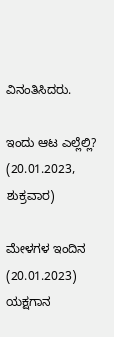ವಿನಂತಿಸಿದರು.

ಇಂದು ಆಟ ಎಲ್ಲೆಲ್ಲಿ? (20.01.2023, ಶುಕ್ರವಾರ)

ಮೇಳಗಳ ಇಂದಿನ (20.01.2023) ಯಕ್ಷಗಾನ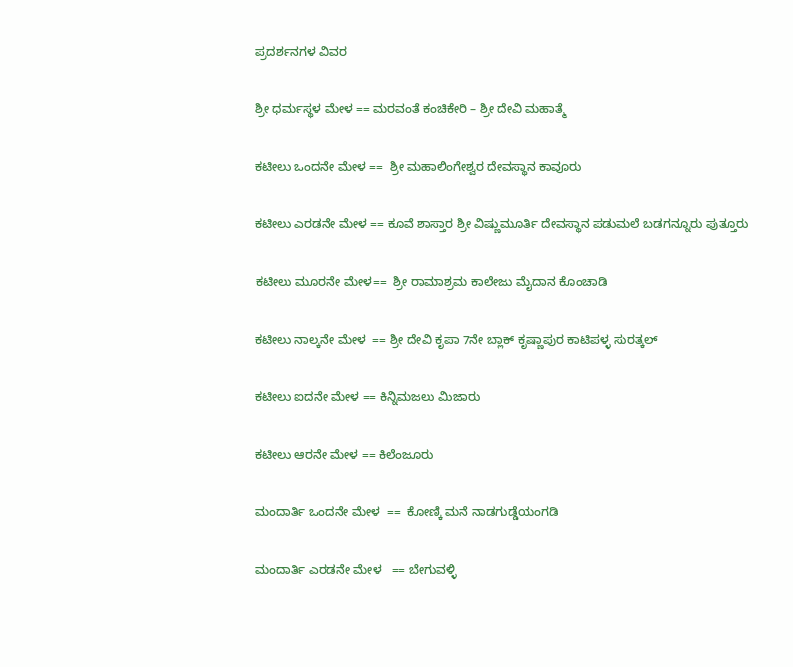ಪ್ರದರ್ಶನಗಳ ವಿವರ

ಶ್ರೀ ಧರ್ಮಸ್ಥಳ ಮೇಳ == ಮರವಂತೆ ಕಂಚಿಕೇರಿ – ಶ್ರೀ ದೇವಿ ಮಹಾತ್ಮೆ

ಕಟೀಲು ಒಂದನೇ ಮೇಳ ==  ಶ್ರೀ ಮಹಾಲಿಂಗೇಶ್ವರ ದೇವಸ್ಥಾನ ಕಾವೂರು

ಕಟೀಲು ಎರಡನೇ ಮೇಳ == ಕೂವೆ ಶಾಸ್ತಾರ ಶ್ರೀ ವಿಷ್ಣುಮೂರ್ತಿ ದೇವಸ್ಥಾನ ಪಡುಮಲೆ ಬಡಗನ್ನೂರು ಪುತ್ತೂರು

ಕಟೀಲು ಮೂರನೇ ಮೇಳ==  ಶ್ರೀ ರಾಮಾಶ್ರಮ ಕಾಲೇಜು ಮೈದಾನ ಕೊಂಚಾಡಿ

ಕಟೀಲು ನಾಲ್ಕನೇ ಮೇಳ  == ಶ್ರೀ ದೇವಿ ಕೃಪಾ 7ನೇ ಬ್ಲಾಕ್ ಕೃಷ್ಣಾಪುರ ಕಾಟಿಪಳ್ಳ ಸುರತ್ಕಲ್

ಕಟೀಲು ಐದನೇ ಮೇಳ == ಕಿನ್ನಿಮಜಲು ಮಿಜಾರು

ಕಟೀಲು ಆರನೇ ಮೇಳ == ಕಿಲೆಂಜೂರು

ಮಂದಾರ್ತಿ ಒಂದನೇ ಮೇಳ  ==  ಕೋಣ್ಕಿ ಮನೆ ನಾಡಗುಡ್ಡೆಯಂಗಡಿ

ಮಂದಾರ್ತಿ ಎರಡನೇ ಮೇಳ   == ಬೇಗುವಳ್ಳಿ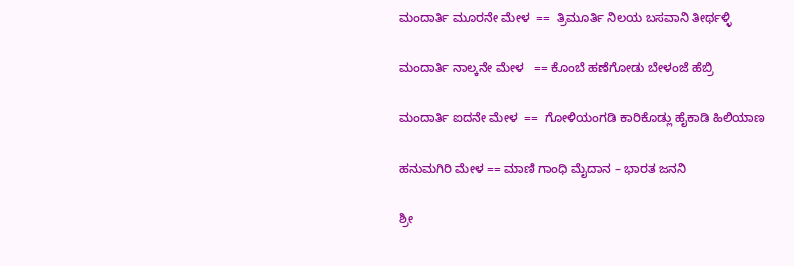ಮಂದಾರ್ತಿ ಮೂರನೇ ಮೇಳ  ==  ತ್ರಿಮೂರ್ತಿ ನಿಲಯ ಬಸವಾನಿ ತೀರ್ಥಳ್ಳಿ

ಮಂದಾರ್ತಿ ನಾಲ್ಕನೇ ಮೇಳ   == ಕೊಂಬೆ ಹಣೆಗೋಡು ಬೇಳಂಜೆ ಹೆಬ್ರಿ

ಮಂದಾರ್ತಿ ಐದನೇ ಮೇಳ  ==  ಗೋಳಿಯಂಗಡಿ ಕಾರಿಕೊಡ್ಲು ಹೈಕಾಡಿ ಹಿಲಿಯಾಣ

ಹನುಮಗಿರಿ ಮೇಳ == ಮಾಣಿ ಗಾಂಧಿ ಮೈದಾನ – ಭಾರತ ಜನನಿ

ಶ್ರೀ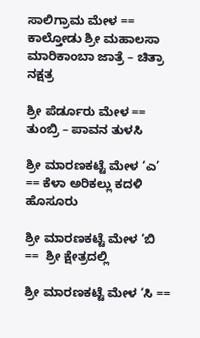ಸಾಲಿಗ್ರಾಮ ಮೇಳ == ಕಾಲ್ತೋಡು ಶ್ರೀ ಮಹಾಲಸಾ ಮಾರಿಕಾಂಬಾ ಜಾತ್ರೆ – ಚಿತ್ರಾ ನಕ್ಷತ್ರ

ಶ್ರೀ ಪೆರ್ಡೂರು ಮೇಳ == ತುಂಬ್ರಿ – ಪಾವನ ತುಳಸಿ

ಶ್ರೀ ಮಾರಣಕಟ್ಟೆ ಮೇಳ ‘ಎ’ == ಕೆಳಾ ಅರಿಕಲ್ಲು ಕದಳಿ ಹೊಸೂರು

ಶ್ರೀ ಮಾರಣಕಟ್ಟೆ ಮೇಳ ‘ಬಿ ==  ಶ್ರೀ ಕ್ಷೇತ್ರದಲ್ಲಿ

ಶ್ರೀ ಮಾರಣಕಟ್ಟೆ ಮೇಳ ‘ಸಿ ==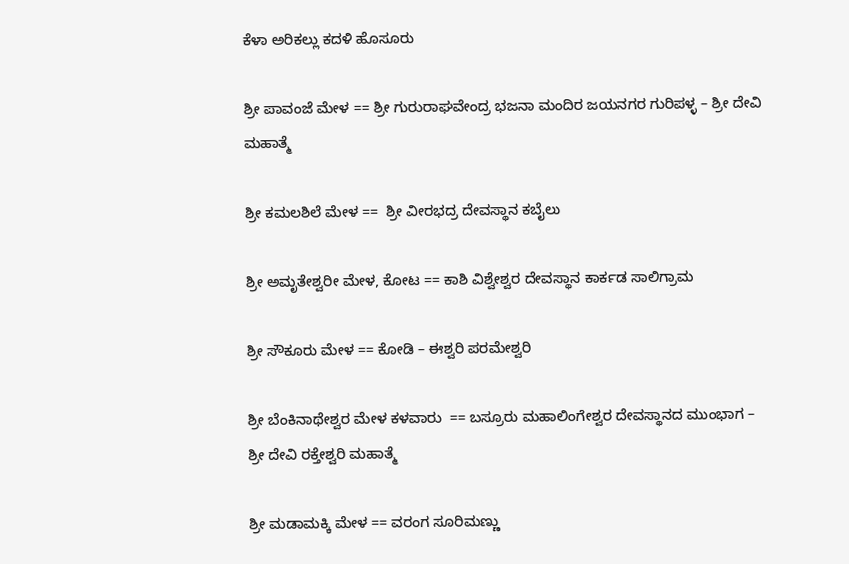ಕೆಳಾ ಅರಿಕಲ್ಲು ಕದಳಿ ಹೊಸೂರು

ಶ್ರೀ ಪಾವಂಜೆ ಮೇಳ == ಶ್ರೀ ಗುರುರಾಘವೇಂದ್ರ ಭಜನಾ ಮಂದಿರ ಜಯನಗರ ಗುರಿಪಳ್ಳ – ಶ್ರೀ ದೇವಿ ಮಹಾತ್ಮೆ

ಶ್ರೀ ಕಮಲಶಿಲೆ ಮೇಳ ==  ಶ್ರೀ ವೀರಭದ್ರ ದೇವಸ್ಥಾನ ಕಬೈಲು

ಶ್ರೀ ಅಮೃತೇಶ್ವರೀ ಮೇಳ, ಕೋಟ == ಕಾಶಿ ವಿಶ್ವೇಶ್ವರ ದೇವಸ್ಥಾನ ಕಾರ್ಕಡ ಸಾಲಿಗ್ರಾಮ

ಶ್ರೀ ಸೌಕೂರು ಮೇಳ == ಕೋಡಿ – ಈಶ್ವರಿ ಪರಮೇಶ್ವರಿ

ಶ್ರೀ ಬೆಂಕಿನಾಥೇಶ್ವರ ಮೇಳ ಕಳವಾರು  == ಬಸ್ರೂರು ಮಹಾಲಿಂಗೇಶ್ವರ ದೇವಸ್ಥಾನದ ಮುಂಭಾಗ – ಶ್ರೀ ದೇವಿ ರಕ್ತೇಶ್ವರಿ ಮಹಾತ್ಮೆ

ಶ್ರೀ ಮಡಾಮಕ್ಕಿ ಮೇಳ == ವರಂಗ ಸೂರಿಮಣ್ಣು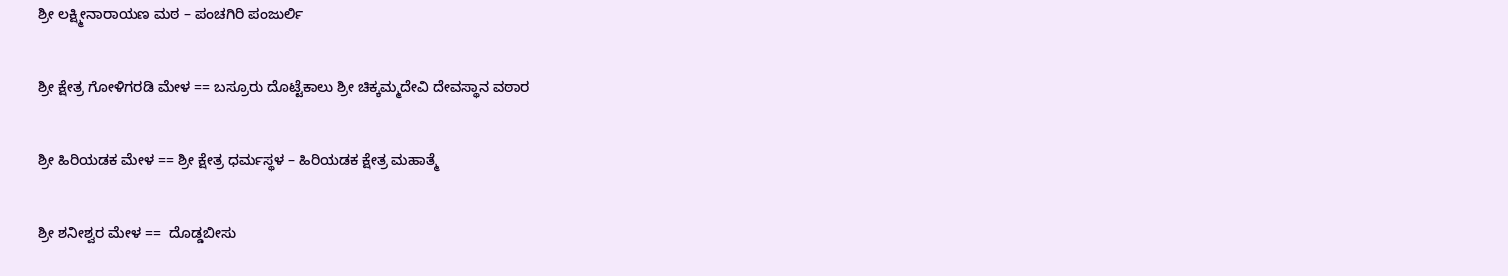ಶ್ರೀ ಲಕ್ಷ್ಮೀನಾರಾಯಣ ಮಠ – ಪಂಚಗಿರಿ ಪಂಜುರ್ಲಿ

ಶ್ರೀ ಕ್ಷೇತ್ರ ಗೋಳಿಗರಡಿ ಮೇಳ == ಬಸ್ರೂರು ದೊಟ್ಟೆಕಾಲು ಶ್ರೀ ಚಿಕ್ಕಮ್ಮದೇವಿ ದೇವಸ್ಥಾನ ವಠಾರ

ಶ್ರೀ ಹಿರಿಯಡಕ ಮೇಳ == ಶ್ರೀ ಕ್ಷೇತ್ರ ಧರ್ಮಸ್ಥಳ – ಹಿರಿಯಡಕ ಕ್ಷೇತ್ರ ಮಹಾತ್ಮೆ

ಶ್ರೀ ಶನೀಶ್ವರ ಮೇಳ ==  ದೊಡ್ಡಬೀಸು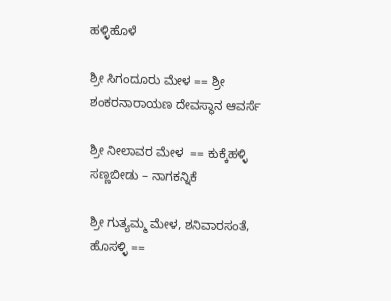ಹಳ್ಳಿಹೊಳೆ

ಶ್ರೀ ಸಿಗಂದೂರು ಮೇಳ == ಶ್ರೀ ಶಂಕರನಾರಾಯಣ ದೇವಸ್ಥಾನ ಆವರ್ಸೆ

ಶ್ರೀ ನೀಲಾವರ ಮೇಳ  == ಕುಕ್ಕೆಹಳ್ಳಿ ಸಣ್ಣಬೀಡು – ನಾಗಕನ್ನಿಕೆ

ಶ್ರೀ ಗುತ್ಯಮ್ಮ ಮೇಳ, ಶನಿವಾರಸಂತೆ, ಹೊಸಳ್ಳಿ ==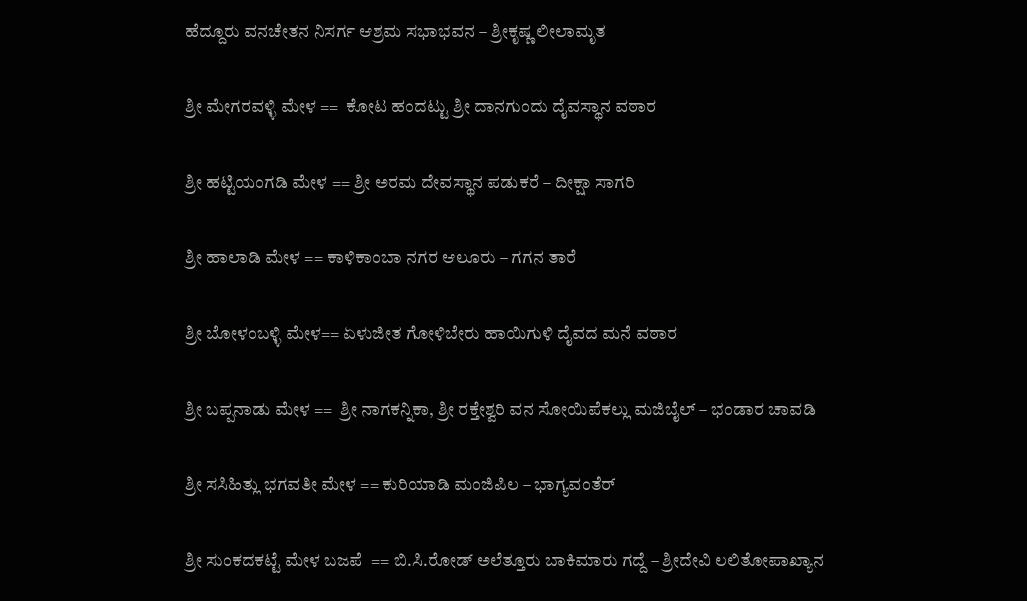ಹೆದ್ದೂರು ವನಚೇತನ ನಿಸರ್ಗ ಆಶ್ರಮ ಸಭಾಭವನ – ಶ್ರೀಕೃಷ್ಣ ಲೀಲಾಮೃತ

ಶ್ರೀ ಮೇಗರವಳ್ಳಿ ಮೇಳ ==  ಕೋಟ ಹಂದಟ್ಟು ಶ್ರೀ ದಾನಗುಂದು ದೈವಸ್ಥಾನ ವಠಾರ

ಶ್ರೀ ಹಟ್ಟಿಯಂಗಡಿ ಮೇಳ == ಶ್ರೀ ಅರಮ ದೇವಸ್ಥಾನ ಪಡುಕರೆ – ದೀಕ್ಷಾ ಸಾಗರಿ

ಶ್ರೀ ಹಾಲಾಡಿ ಮೇಳ == ಕಾಳಿಕಾಂಬಾ ನಗರ ಆಲೂರು – ಗಗನ ತಾರೆ

ಶ್ರೀ ಬೋಳಂಬಳ್ಳಿ ಮೇಳ== ಏಳುಜೀತ ಗೋಳಿಬೇರು ಹಾಯಿಗುಳಿ ದೈವದ ಮನೆ ವಠಾರ

ಶ್ರೀ ಬಪ್ಪನಾಡು ಮೇಳ ==  ಶ್ರೀ ನಾಗಕನ್ನಿಕಾ, ಶ್ರೀ ರಕ್ತೇಶ್ವರಿ ವನ ಸೋಯಿಪೆಕಲ್ಲು ಮಜಿಬೈಲ್ – ಭಂಡಾರ ಚಾವಡಿ

ಶ್ರೀ ಸಸಿಹಿತ್ಲು ಭಗವತೀ ಮೇಳ == ಕುರಿಯಾಡಿ ಮಂಜಿಪಿಲ – ಭಾಗ್ಯವಂತೆರ್

ಶ್ರೀ ಸುಂಕದಕಟ್ಟೆ ಮೇಳ ಬಜಪೆ  == ಬಿ.ಸಿ.ರೋಡ್ ಅಲೆತ್ತೂರು ಬಾಕಿಮಾರು ಗದ್ದೆ – ಶ್ರೀದೇವಿ ಲಲಿತೋಪಾಖ್ಯಾನ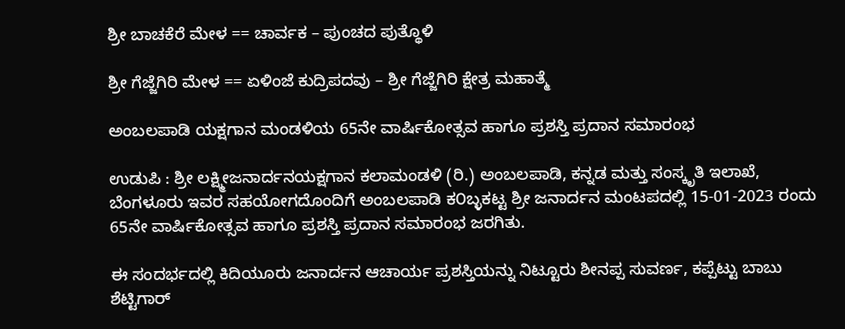ಶ್ರೀ ಬಾಚಕೆರೆ ಮೇಳ == ಚಾರ್ವಕ – ಪುಂಚದ ಪುತ್ಥೊಳಿ

ಶ್ರೀ ಗೆಜ್ಜೆಗಿರಿ ಮೇಳ == ಏಳಿಂಜೆ ಕುದ್ರಿಪದವು – ಶ್ರೀ ಗೆಜ್ಜೆಗಿರಿ ಕ್ಷೇತ್ರ ಮಹಾತ್ಮೆ

ಅಂಬಲಪಾಡಿ ಯಕ್ಷಗಾನ ಮಂಡಳಿಯ 65ನೇ ವಾರ್ಷಿಕೋತ್ಸವ ಹಾಗೂ ಪ್ರಶಸ್ತಿ ಪ್ರದಾನ ಸಮಾರಂಭ

ಉಡುಪಿ : ಶ್ರೀ ಲಕ್ಷ್ಮೀಜನಾರ್ದನಯಕ್ಷಗಾನ ಕಲಾಮಂಡಳಿ (ರಿ.) ಅಂಬಲಪಾಡಿ, ಕನ್ನಡ ಮತ್ತು ಸಂಸ್ಕೃತಿ ಇಲಾಖೆ, ಬೆಂಗಳೂರು ಇವರ ಸಹಯೋಗದೊಂದಿಗೆ ಅಂಬಲಪಾಡಿ ಕ೦ಬ್ಳಕಟ್ಟ ಶ್ರೀ ಜನಾರ್ದನ ಮಂಟಪದಲ್ಲಿ 15-01-2023 ರಂದು 65ನೇ ವಾರ್ಷಿಕೋತ್ಸವ ಹಾಗೂ ಪ್ರಶಸ್ತಿ ಪ್ರದಾನ ಸಮಾರಂಭ ಜರಗಿತು.

ಈ ಸಂದರ್ಭದಲ್ಲಿ ಕಿದಿಯೂರು ಜನಾರ್ದನ ಆಚಾರ್ಯ ಪ್ರಶಸ್ತಿಯನ್ನು ನಿಟ್ಟೂರು ಶೀನಪ್ಪ ಸುವರ್ಣ, ಕಪ್ಪೆಟ್ಟು ಬಾಬು ಶೆಟ್ಟಿಗಾರ್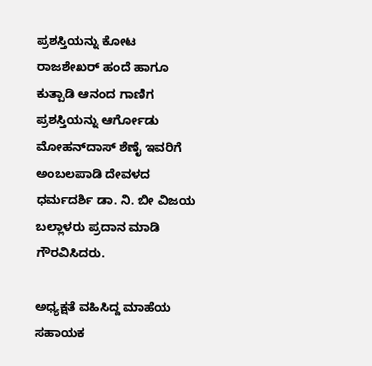ಪ್ರಶಸ್ತಿಯನ್ನು ಕೋಟ ರಾಜಶೇಖರ್ ಹಂದೆ ಹಾಗೂ ಕುತ್ಪಾಡಿ ಆನಂದ ಗಾಣಿಗ ಪ್ರಶಸ್ತಿಯನ್ನು ಆರ್ಗೋಡು ಮೋಹನ್‌ದಾಸ್ ಶೆಣೈ ಇವರಿಗೆ ಅಂಬಲಪಾಡಿ ದೇವಳದ ಧರ್ಮದರ್ಶಿ ಡಾ. ನಿ. ಬೀ ವಿಜಯ ಬಲ್ಲಾಳರು ಪ್ರದಾನ ಮಾಡಿ ಗೌರವಿಸಿದರು.

ಅಧ್ಯಕ್ಷತೆ ವಹಿಸಿದ್ದ ಮಾಹೆಯ ಸಹಾಯಕ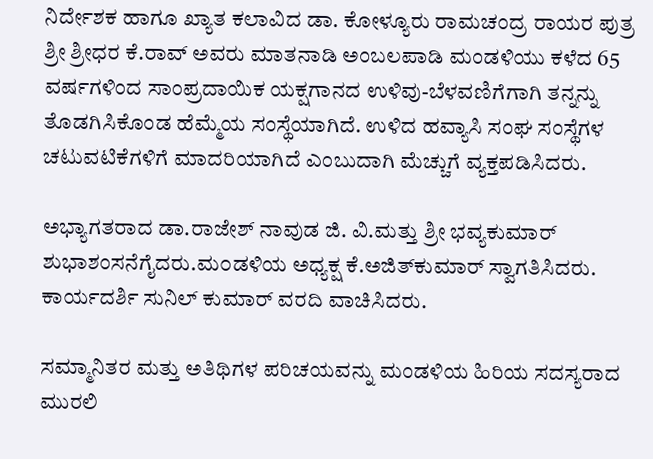ನಿರ್ದೇಶಕ ಹಾಗೂ ಖ್ಯಾತ ಕಲಾವಿದ ಡಾ. ಕೋಳ್ಯೂರು ರಾಮಚಂದ್ರ ರಾಯರ ಪುತ್ರ ಶ್ರೀ ಶ್ರೀಧರ ಕೆ.ರಾವ್‌ ಅವರು ಮಾತನಾಡಿ ಅಂಬಲಪಾಡಿ ಮಂಡಳಿಯು ಕಳೆದ 65 ವರ್ಷಗಳಿಂದ ಸಾಂಪ್ರದಾಯಿಕ ಯಕ್ಷಗಾನದ ಉಳಿವು-ಬೆಳವಣಿಗೆಗಾಗಿ ತನ್ನನ್ನು ತೊಡಗಿಸಿಕೊಂಡ ಹೆಮ್ಮೆಯ ಸಂಸ್ಥೆಯಾಗಿದೆ. ಉಳಿದ ಹವ್ಯಾಸಿ ಸಂಘ ಸಂಸ್ಥೆಗಳ ಚಟುವಟಿಕೆಗಳಿಗೆ ಮಾದರಿಯಾಗಿದೆ ಎಂಬುದಾಗಿ ಮೆಚ್ಚುಗೆ ವ್ಯಕ್ತಪಡಿಸಿದರು.

ಅಭ್ಯಾಗತರಾದ ಡಾ.ರಾಜೇಶ್ ನಾವುಡ ಜಿ. ವಿ.ಮತ್ತು ಶ್ರೀ ಭವ್ಯಕುಮಾರ್ ಶುಭಾಶಂಸನೆಗೈದರು.ಮ೦ಡಳಿಯ ಅಧ್ಯಕ್ಷ ಕೆ.ಅಜಿತ್‌ಕುಮಾರ್ ಸ್ವಾಗತಿಸಿದರು. ಕಾರ್ಯದರ್ಶಿ ಸುನಿಲ್ ಕುಮಾರ್ ವರದಿ ವಾಚಿಸಿದರು.

ಸಮ್ಮಾನಿತರ ಮತ್ತು ಅತಿಥಿಗಳ ಪರಿಚಯವನ್ನು ಮಂಡಳಿಯ ಹಿರಿಯ ಸದಸ್ಯರಾದ ಮುರಲಿ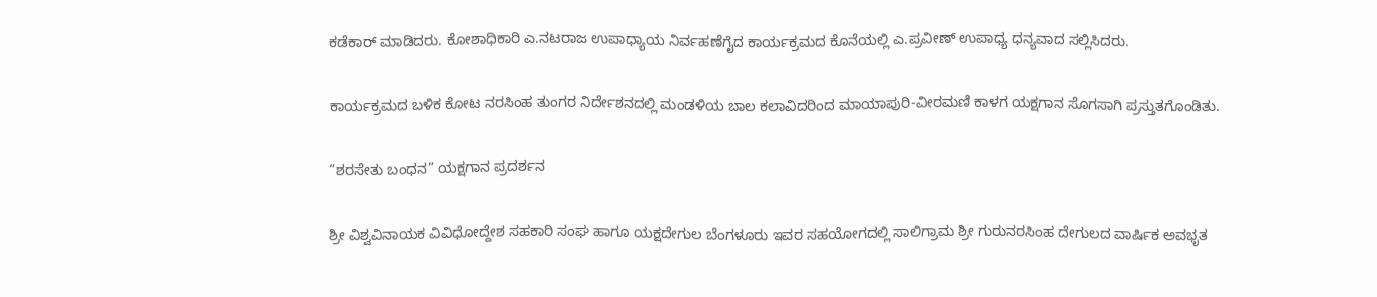ಕಡೆಕಾರ್ ಮಾಡಿದರು. ಕೋಶಾಧಿಕಾರಿ ಎ.ನಟರಾಜ ಉಪಾಧ್ಯಾಯ ನಿರ್ವಹಣೆಗೈದ ಕಾರ್ಯಕ್ರಮದ ಕೊನೆಯಲ್ಲಿ ಎ.ಪ್ರವೀಣ್‌ ಉಪಾಧ್ಯ ಧನ್ಯವಾದ ಸಲ್ಲಿಸಿದರು.

ಕಾರ್ಯಕ್ರಮದ ಬಳಿಕ ಕೋಟ ನರಸಿಂಹ ತುಂಗರ ನಿರ್ದೇಶನದಲ್ಲಿ ಮಂಡಳಿಯ ಬಾಲ ಕಲಾವಿದರಿಂದ ಮಾಯಾಪುರಿ-ವೀರಮಣಿ ಕಾಳಗ ಯಕ್ಷಗಾನ ಸೊಗಸಾಗಿ ಪ್ರಸ್ತುತಗೊಂಡಿತು.

“ಶರಸೇತು ಬಂಧನ” ಯಕ್ಷಗಾನ ಪ್ರದರ್ಶನ

ಶ್ರೀ ವಿಶ್ವವಿನಾಯಕ ವಿವಿಧೋದ್ದೇಶ ಸಹಕಾರಿ ಸಂಘ ಹಾಗೂ ಯಕ್ಷದೇಗುಲ ಬೆಂಗಳೂರು ಇವರ ಸಹಯೋಗದಲ್ಲಿ ಸಾಲಿಗ್ರಾಮ ಶ್ರೀ ಗುರುನರಸಿಂಹ ದೇಗುಲದ ವಾರ್ಷಿಕ ಅವಭೃತ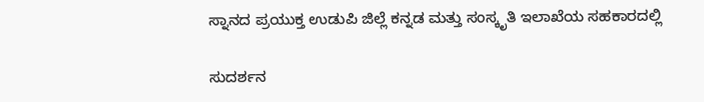ಸ್ನಾನದ ಪ್ರಯುಕ್ತ ಉಡುಪಿ ಜಿಲ್ಲೆ ಕನ್ನಡ ಮತ್ತು ಸಂಸ್ಕೃತಿ ಇಲಾಖೆಯ ಸಹಕಾರದಲ್ಲಿ

ಸುದರ್ಶನ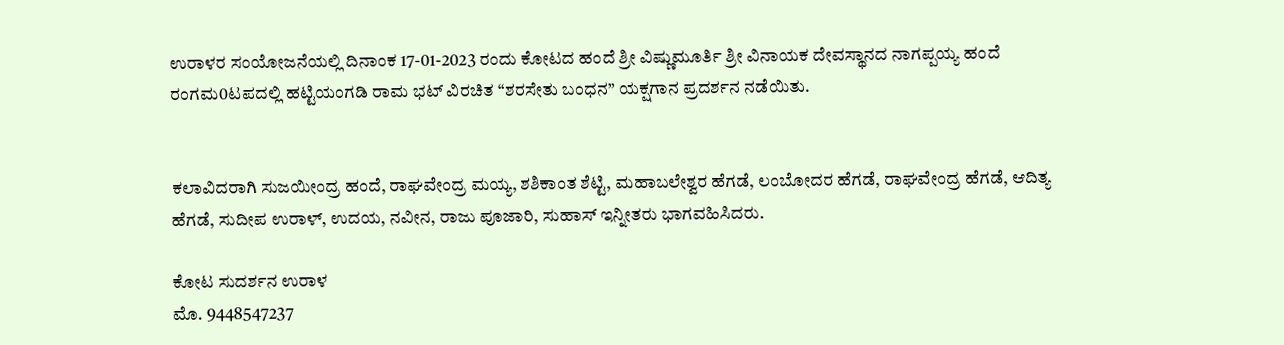ಉರಾಳರ ಸಂಯೋಜನೆಯಲ್ಲಿ ದಿನಾಂಕ 17-01-2023 ರಂದು ಕೋಟದ ಹಂದೆ ಶ್ರೀ ವಿಷ್ಣುಮೂರ್ತಿ ಶ್ರೀ ವಿನಾಯಕ ದೇವಸ್ಥಾನದ ನಾಗಪ್ಪಯ್ಯ ಹಂದೆ ರಂಗಮ0ಟಪದಲ್ಲಿ ಹಟ್ಟಿಯಂಗಡಿ ರಾಮ ಭಟ್ ವಿರಚಿತ “ಶರಸೇತು ಬಂಧನ” ಯಕ್ಷಗಾನ ಪ್ರದರ್ಶನ ನಡೆಯಿತು.


ಕಲಾವಿದರಾಗಿ ಸುಜಯೀಂದ್ರ ಹಂದೆ, ರಾಘವೇಂದ್ರ ಮಯ್ಯ, ಶಶಿಕಾಂತ ಶೆಟ್ಟಿ, ಮಹಾಬಲೇಶ್ವರ ಹೆಗಡೆ, ಲಂಬೋದರ ಹೆಗಡೆ, ರಾಘವೇಂದ್ರ ಹೆಗಡೆ, ಆದಿತ್ಯ ಹೆಗಡೆ, ಸುದೀಪ ಉರಾಳ್, ಉದಯ, ನವೀನ, ರಾಜು ಪೂಜಾರಿ, ಸುಹಾಸ್ ಇನ್ನೀತರು ಭಾಗವಹಿಸಿದರು.

ಕೋಟ ಸುದರ್ಶನ ಉರಾಳ
ಮೊ. 9448547237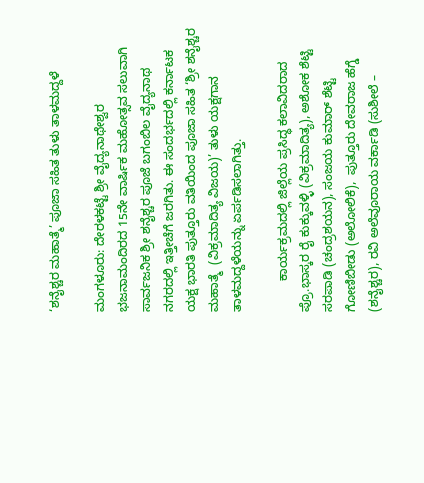‘ಶನೈಶ್ಚರ ಮಹಾತ್ಮೆ’ ಪೂಜಾ ಸಹಿತ ತುಳು ತಾಳಮದ್ದಳೆ

ಮಂಗಳೂರು: ದೇರಳಕಟ್ಟೆ ಶ್ರೀ ವೈದ್ಯನಾಥೇಶ್ವರ ಭಜನಾಮಂದಿರದ 15ನೇ ವಾರ್ಷಿಕ ಮಹೋತ್ಸವ ಸಲುವಾಗಿ ಸಾರ್ವಜನಿಕ ಶ್ರೀ ಶನೈಶ್ಚರ ಪೂಜೆ ಬಗಂಬಿಲ ವೈದ್ಯನಾಥ ನಗರದಲ್ಲಿ ಇತ್ತೀಚೆಗೆ ಜರಗಿತು. ಈ ಸಂದರ್ಭದಲ್ಲಿ ಕರ್ನಾಟಕ ಯಕ್ಷ ಭಾರತಿ ಪುತ್ತೂರು ವತಿಯಿಂದ ಪೂಜಾ ಸಹಿತ ‘ಶ್ರೀ ಶನೈಶ್ಚರ ಮಹಾತ್ಮೆ  (ವಿಕ್ರಮಾದಿತ್ಯ ವಿಜಯ)’ ತುಳು ಯಕ್ಷಗಾನ ತಾಳಮದ್ದಳೆಯನ್ನು ಏರ್ಪಡಿಸಲಾಗಿತ್ತು.

         ಕಾರ್ಯಕ್ರಮದಲ್ಲಿ ಜಿಲ್ಲೆಯ ಪ್ರಸಿದ್ಧ ಕಲಾವಿದರಾದ ಪ್ರೊ.ಭಾಸ್ಕರ ರೈ ಕುಕ್ಕುವಳ್ಳಿ (ವಿಕ್ರಮಾದಿತ್ಯ), ಅಶೋಕ ಶೆಟ್ಟಿ ಸರಪಾಡಿ (ಚಂದ್ರಶಯನ), ಸಂಜಯ ಕುಮಾರ್ ಶೆಟ್ಟಿ ಗೋಣಿಬೀಡು (ಅಲೋಲಿಕೆ),  ಪುತ್ತೂರು ದೇವರಾಜ ಹೆಗ್ಡೆ (ಶನೈಶ್ಚರ), ರವಿ ಅಲೆವೂರಾಯ ವರ್ಕಾಡಿ (ಸುಶೀಲೆ –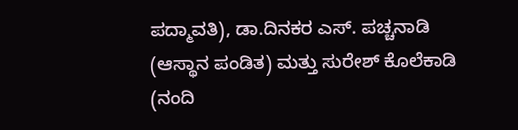ಪದ್ಮಾವತಿ), ಡಾ.ದಿನಕರ ಎಸ್. ಪಚ್ಚನಾಡಿ (ಆಸ್ಥಾನ ಪಂಡಿತ) ಮತ್ತು ಸುರೇಶ್ ಕೊಲೆಕಾಡಿ (ನಂದಿ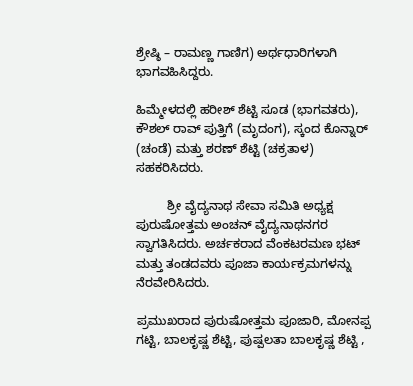ಶ್ರೇಷ್ಠಿ – ರಾಮಣ್ಣ ಗಾಣಿಗ) ಅರ್ಥಧಾರಿಗಳಾಗಿ ಭಾಗವಹಿಸಿದ್ದರು.

ಹಿಮ್ಮೇಳದಲ್ಲಿ ಹರೀಶ್ ಶೆಟ್ಟಿ ಸೂಡ (ಭಾಗವತರು), ಕೌಶಲ್ ರಾವ್ ಪುತ್ತಿಗೆ (ಮೃದಂಗ), ಸ್ಕಂದ ಕೊನ್ನಾರ್ (ಚಂಡೆ) ಮತ್ತು ಶರಣ್ ಶೆಟ್ಟಿ (ಚಕ್ರತಾಳ) ಸಹಕರಿಸಿದರು.

         ಶ್ರೀ ವೈದ್ಯನಾಥ ಸೇವಾ ಸಮಿತಿ ಅಧ್ಯಕ್ಷ ಪುರುಷೋತ್ತಮ ಅಂಚನ್ ವೈದ್ಯನಾಥನಗರ ಸ್ವಾಗತಿಸಿದರು. ಅರ್ಚಕರಾದ ವೆಂಕಟರಮಣ ಭಟ್ ಮತ್ತು ತಂಡದವರು ಪೂಜಾ ಕಾರ್ಯಕ್ರಮಗಳನ್ನು ನೆರವೇರಿಸಿದರು.

ಪ್ರಮುಖರಾದ ಪುರುಷೋತ್ತಮ ಪೂಜಾರಿ, ಮೋನಪ್ಪ ಗಟ್ಟಿ, ಬಾಲಕೃಷ್ಣ ಶೆಟ್ಟಿ, ಪುಷ್ಪಲತಾ ಬಾಲಕೃಷ್ಣ ಶೆಟ್ಟಿ ,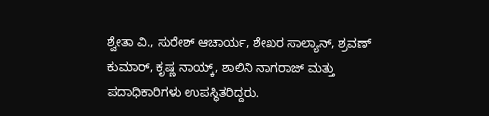ಶ್ವೇತಾ ವಿ., ಸುರೇಶ್ ಆಚಾರ್ಯ, ಶೇಖರ ಸಾಲ್ಯಾನ್, ಶ್ರವಣ್ ಕುಮಾರ್, ಕೃಷ್ಣ ನಾಯ್ಕ್, ಶಾಲಿನಿ ನಾಗರಾಜ್ ಮತ್ತು ಪದಾಧಿಕಾರಿಗಳು ಉಪಸ್ಥಿತರಿದ್ದರು.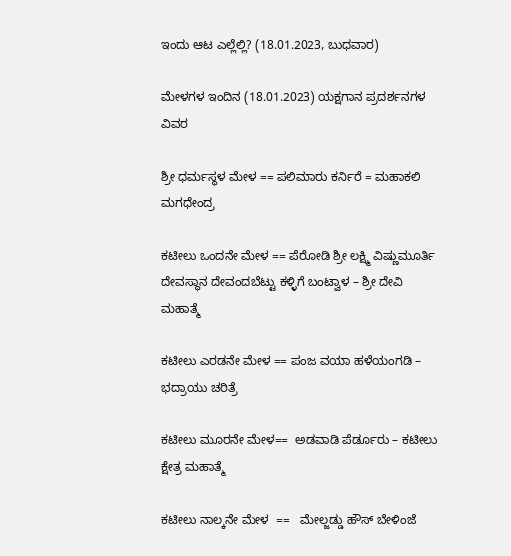ಇಂದು ಆಟ ಎಲ್ಲೆಲ್ಲಿ? (18.01.2023, ಬುಧವಾರ)

ಮೇಳಗಳ ಇಂದಿನ (18.01.2023) ಯಕ್ಷಗಾನ ಪ್ರದರ್ಶನಗಳ ವಿವರ

ಶ್ರೀ ಧರ್ಮಸ್ಥಳ ಮೇಳ == ಪಲಿಮಾರು ಕರ್ನಿರೆ = ಮಹಾಕಲಿ ಮಗಧೇಂದ್ರ

ಕಟೀಲು ಒಂದನೇ ಮೇಳ == ಪೆರೋಡಿ ಶ್ರೀ ಲಕ್ಷ್ಮಿ ವಿಷ್ಣುಮೂರ್ತಿ ದೇವಸ್ಥಾನ ದೇವಂದಬೆಟ್ಟು ಕಳ್ಳಿಗೆ ಬಂಟ್ವಾಳ – ಶ್ರೀ ದೇವಿ ಮಹಾತ್ಮೆ

ಕಟೀಲು ಎರಡನೇ ಮೇಳ == ಪಂಜ ವಯಾ ಹಳೆಯಂಗಡಿ –  ಭದ್ರಾಯು ಚರಿತ್ರೆ

ಕಟೀಲು ಮೂರನೇ ಮೇಳ==  ಅಡವಾಡಿ ಪೆರ್ಡೂರು – ಕಟೀಲು ಕ್ಷೇತ್ರ ಮಹಾತ್ಮೆ

ಕಟೀಲು ನಾಲ್ಕನೇ ಮೇಳ  ==   ಮೇಲ್ಜಡ್ಡು ಹೌಸ್ ಬೇಳಿಂಜೆ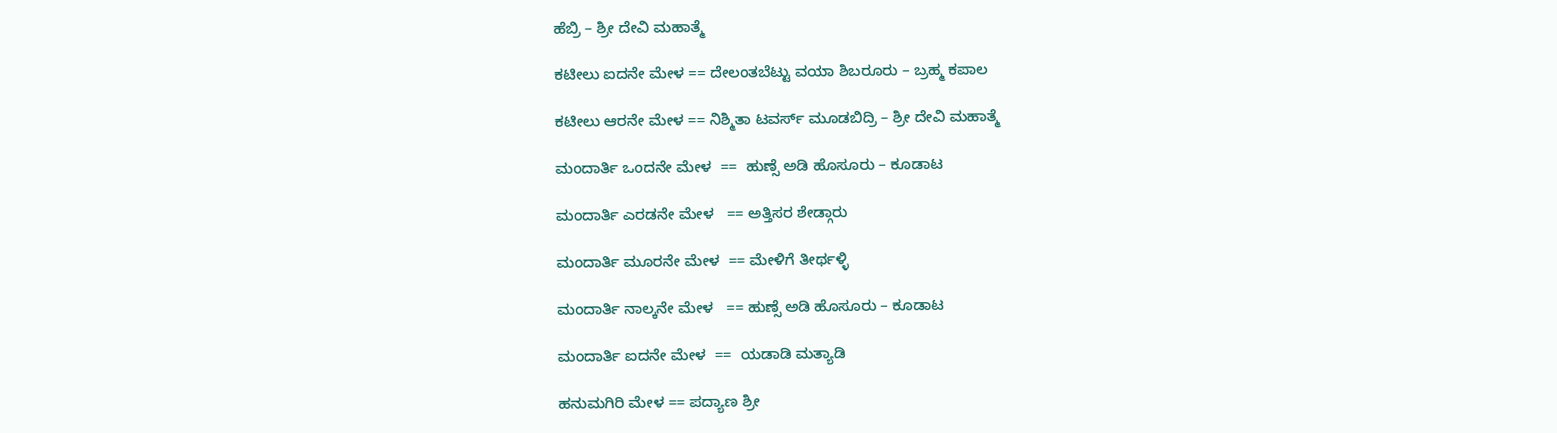ಹೆಬ್ರಿ – ಶ್ರೀ ದೇವಿ ಮಹಾತ್ಮೆ

ಕಟೀಲು ಐದನೇ ಮೇಳ == ದೇಲಂತಬೆಟ್ಟು ವಯಾ ಶಿಬರೂರು – ಬ್ರಹ್ಮ ಕಪಾಲ

ಕಟೀಲು ಆರನೇ ಮೇಳ == ನಿಶ್ಮಿತಾ ಟವರ್ಸ್ ಮೂಡಬಿದ್ರಿ – ಶ್ರೀ ದೇವಿ ಮಹಾತ್ಮೆ

ಮಂದಾರ್ತಿ ಒಂದನೇ ಮೇಳ  ==  ಹುಣ್ಸೆ ಅಡಿ ಹೊಸೂರು – ಕೂಡಾಟ

ಮಂದಾರ್ತಿ ಎರಡನೇ ಮೇಳ   == ಅತ್ತಿಸರ ಶೇಡ್ಗಾರು

ಮಂದಾರ್ತಿ ಮೂರನೇ ಮೇಳ  == ಮೇಳಿಗೆ ತೀರ್ಥಳ್ಳಿ

ಮಂದಾರ್ತಿ ನಾಲ್ಕನೇ ಮೇಳ   == ಹುಣ್ಸೆ ಅಡಿ ಹೊಸೂರು – ಕೂಡಾಟ

ಮಂದಾರ್ತಿ ಐದನೇ ಮೇಳ  ==  ಯಡಾಡಿ ಮತ್ಯಾಡಿ

ಹನುಮಗಿರಿ ಮೇಳ == ಪದ್ಯಾಣ ಶ್ರೀ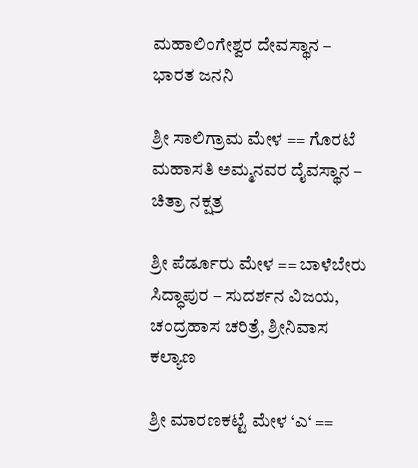ಮಹಾಲಿಂಗೇಶ್ವರ ದೇವಸ್ಥಾನ – ಭಾರತ ಜನನಿ

ಶ್ರೀ ಸಾಲಿಗ್ರಾಮ ಮೇಳ == ಗೊರಟೆ ಮಹಾಸತಿ ಅಮ್ಮನವರ ದೈವಸ್ಥಾನ – ಚಿತ್ರಾ ನಕ್ಷತ್ರ

ಶ್ರೀ ಪೆರ್ಡೂರು ಮೇಳ == ಬಾಳೆಬೇರು ಸಿದ್ಧಾಪುರ – ಸುದರ್ಶನ ವಿಜಯ, ಚಂದ್ರಹಾಸ ಚರಿತ್ರೆ, ಶ್ರೀನಿವಾಸ ಕಲ್ಯಾಣ

ಶ್ರೀ ಮಾರಣಕಟ್ಟೆ ಮೇಳ ‘ಎ‘ ==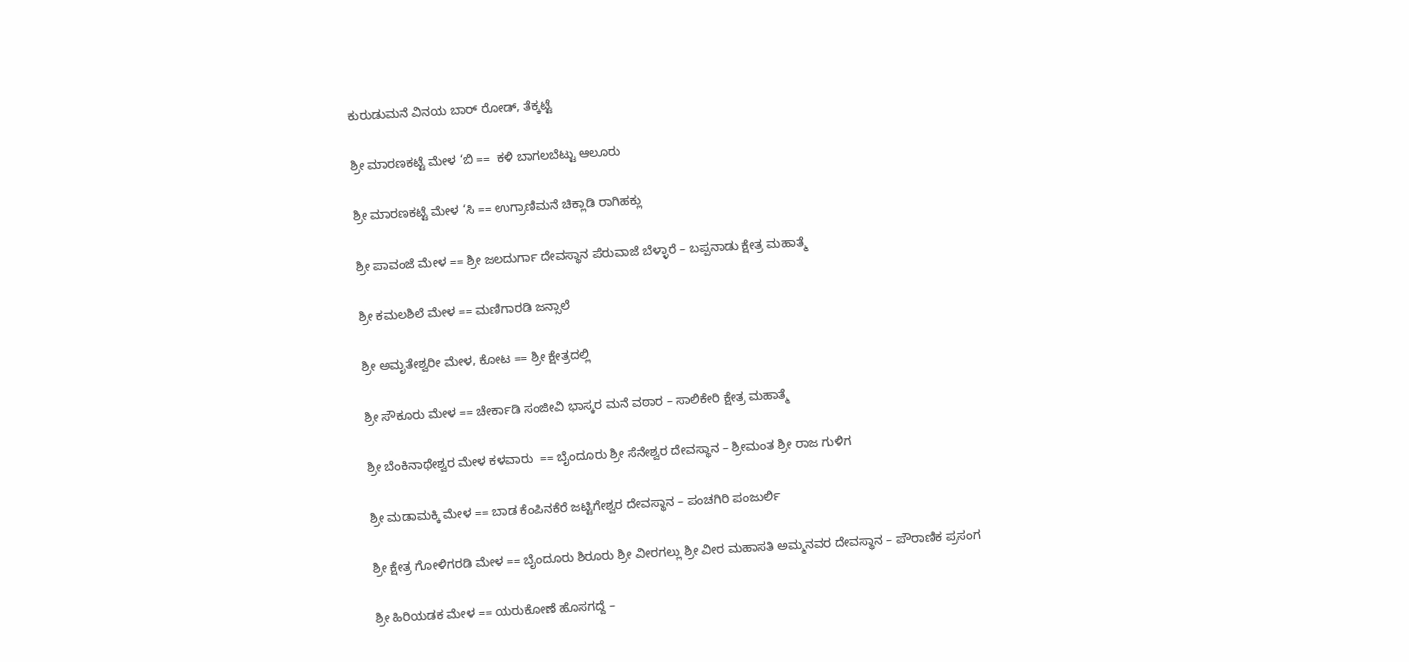ಕುರುಡುಮನೆ ವಿನಯ ಬಾರ್ ರೋಡ್, ತೆಕ್ಕಟ್ಟೆ

ಶ್ರೀ ಮಾರಣಕಟ್ಟೆ ಮೇಳ ‘ಬಿ ==  ಕಳಿ ಬಾಗಲಬೆಟ್ಟು ಆಲೂರು

ಶ್ರೀ ಮಾರಣಕಟ್ಟೆ ಮೇಳ ‘ಸಿ == ಉಗ್ರಾಣಿಮನೆ ಚಿಕ್ಲಾಡಿ ರಾಗಿಹಕ್ಲು

ಶ್ರೀ ಪಾವಂಜೆ ಮೇಳ == ಶ್ರೀ ಜಲದುರ್ಗಾ ದೇವಸ್ಥಾನ ಪೆರುವಾಜೆ ಬೆಳ್ಳಾರೆ – ಬಪ್ಪನಾಡು ಕ್ಷೇತ್ರ ಮಹಾತ್ಮೆ

ಶ್ರೀ ಕಮಲಶಿಲೆ ಮೇಳ == ಮಣಿಗಾರಡಿ ಜನ್ಸಾಲೆ

ಶ್ರೀ ಅಮೃತೇಶ್ವರೀ ಮೇಳ, ಕೋಟ == ಶ್ರೀ ಕ್ಷೇತ್ರದಲ್ಲಿ

ಶ್ರೀ ಸೌಕೂರು ಮೇಳ == ಚೇರ್ಕಾಡಿ ಸಂಜೀವಿ ಭಾಸ್ಕರ ಮನೆ ವಠಾರ – ಸಾಲಿಕೇರಿ ಕ್ಷೇತ್ರ ಮಹಾತ್ಮೆ

ಶ್ರೀ ಬೆಂಕಿನಾಥೇಶ್ವರ ಮೇಳ ಕಳವಾರು  == ಬೈಂದೂರು ಶ್ರೀ ಸೆನೇಶ್ವರ ದೇವಸ್ಥಾನ – ಶ್ರೀಮಂತ ಶ್ರೀ ರಾಜ ಗುಳಿಗ

ಶ್ರೀ ಮಡಾಮಕ್ಕಿ ಮೇಳ == ಬಾಡ ಕೆಂಪಿನಕೆರೆ ಜಟ್ಟಿಗೇಶ್ವರ ದೇವಸ್ಥಾನ – ಪಂಚಗಿರಿ ಪಂಜುರ್ಲಿ

ಶ್ರೀ ಕ್ಷೇತ್ರ ಗೋಳಿಗರಡಿ ಮೇಳ == ಬೈಂದೂರು ಶಿರೂರು ಶ್ರೀ ವೀರಗಲ್ಲು ಶ್ರೀ ವೀರ ಮಹಾಸತಿ ಅಮ್ಮನವರ ದೇವಸ್ಥಾನ – ಪೌರಾಣಿಕ ಪ್ರಸಂಗ

ಶ್ರೀ ಹಿರಿಯಡಕ ಮೇಳ == ಯರುಕೋಣೆ ಹೊಸಗದ್ದೆ –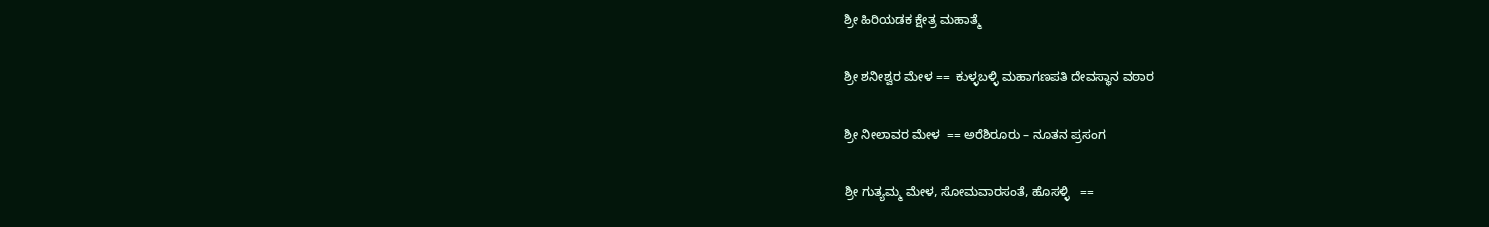ಶ್ರೀ ಹಿರಿಯಡಕ ಕ್ಷೇತ್ರ ಮಹಾತ್ಮೆ

ಶ್ರೀ ಶನೀಶ್ವರ ಮೇಳ ==  ಕುಳ್ಳಬಳ್ಳಿ ಮಹಾಗಣಪತಿ ದೇವಸ್ಥಾನ ವಠಾರ

ಶ್ರೀ ನೀಲಾವರ ಮೇಳ  == ಅರೆಶಿರೂರು – ನೂತನ ಪ್ರಸಂಗ

ಶ್ರೀ ಗುತ್ಯಮ್ಮ ಮೇಳ, ಸೋಮವಾರಸಂತೆ, ಹೊಸಳ್ಳಿ   ==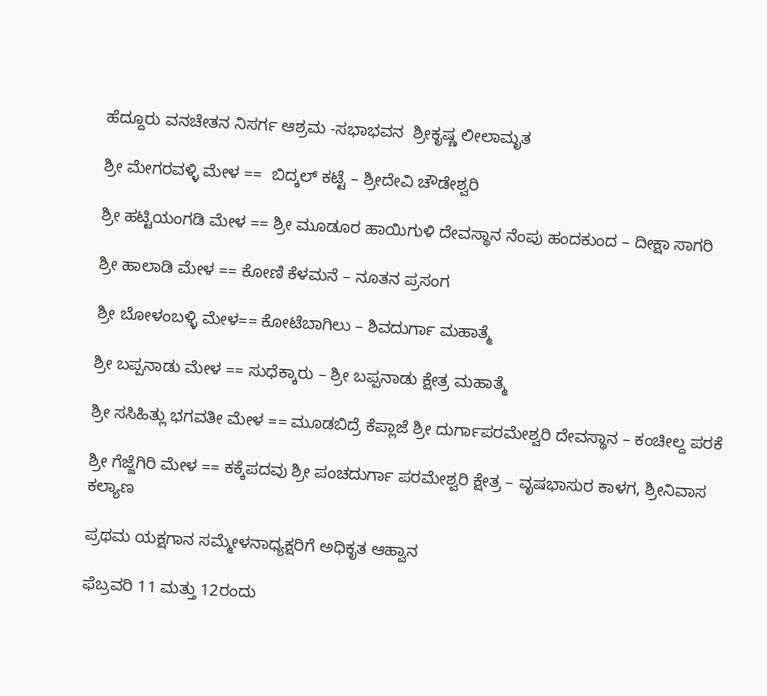ಹೆದ್ದೂರು ವನಚೇತನ ನಿಸರ್ಗ ಆಶ್ರಮ -ಸಭಾಭವನ  ಶ್ರೀಕೃಷ್ಣ ಲೀಲಾಮೃತ

ಶ್ರೀ ಮೇಗರವಳ್ಳಿ ಮೇಳ ==  ಬಿದ್ಕಲ್ ಕಟ್ಟೆ – ಶ್ರೀದೇವಿ ಚೌಡೇಶ್ವರಿ

ಶ್ರೀ ಹಟ್ಟಿಯಂಗಡಿ ಮೇಳ == ಶ್ರೀ ಮೂಡೂರ ಹಾಯಿಗುಳಿ ದೇವಸ್ಥಾನ ನೆಂಪು ಹಂದಕುಂದ – ದೀಕ್ಷಾ ಸಾಗರಿ

ಶ್ರೀ ಹಾಲಾಡಿ ಮೇಳ == ಕೋಣಿ ಕೆಳಮನೆ – ನೂತನ ಪ್ರಸಂಗ

ಶ್ರೀ ಬೋಳಂಬಳ್ಳಿ ಮೇಳ== ಕೋಟೆಬಾಗಿಲು – ಶಿವದುರ್ಗಾ ಮಹಾತ್ಮೆ

ಶ್ರೀ ಬಪ್ಪನಾಡು ಮೇಳ == ಸುಧೆಕ್ಕಾರು – ಶ್ರೀ ಬಪ್ಪನಾಡು ಕ್ಷೇತ್ರ ಮಹಾತ್ಮೆ

ಶ್ರೀ ಸಸಿಹಿತ್ಲು ಭಗವತೀ ಮೇಳ == ಮೂಡಬಿದ್ರೆ ಕೆಪ್ಲಾಜೆ ಶ್ರೀ ದುರ್ಗಾಪರಮೇಶ್ವರಿ ದೇವಸ್ಥಾನ – ಕಂಚೀಲ್ದ ಪರಕೆ

ಶ್ರೀ ಗೆಜ್ಜೆಗಿರಿ ಮೇಳ == ಕಕ್ಕೆಪದವು ಶ್ರೀ ಪಂಚದುರ್ಗಾ ಪರಮೇಶ್ವರಿ ಕ್ಷೇತ್ರ – ವೃಷಭಾಸುರ ಕಾಳಗ, ಶ್ರೀನಿವಾಸ ಕಲ್ಯಾಣ

ಪ್ರಥಮ ಯಕ್ಷಗಾನ ಸಮ್ಮೇಳನಾಧ್ಯಕ್ಷರಿಗೆ ಅಧಿಕೃತ ಆಹ್ವಾನ

ಫೆಬ್ರವರಿ 11 ಮತ್ತು 12ರಂದು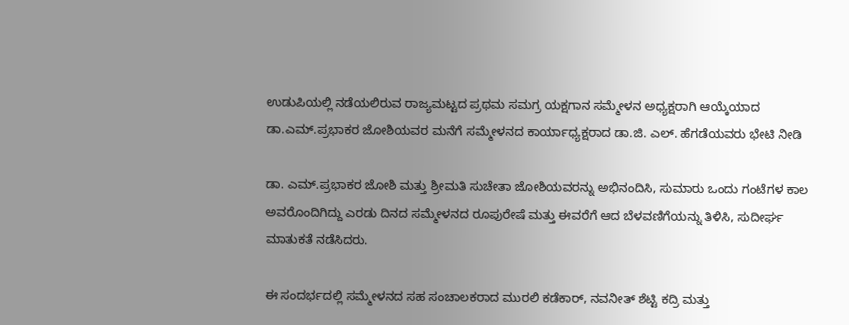ಉಡುಪಿಯಲ್ಲಿ ನಡೆಯಲಿರುವ ರಾಜ್ಯಮಟ್ಟದ ಪ್ರಥಮ ಸಮಗ್ರ ಯಕ್ಷಗಾನ ಸಮ್ಮೇಳನ ಅಧ್ಯಕ್ಷರಾಗಿ ಆಯ್ಕೆಯಾದ ಡಾ.ಎಮ್.ಪ್ರಭಾಕರ ಜೋಶಿಯವರ ಮನೆಗೆ ಸಮ್ಮೇಳನದ ಕಾರ್ಯಾಧ್ಯಕ್ಷರಾದ ಡಾ.ಜಿ. ಎಲ್. ಹೆಗಡೆಯವರು ಭೇಟಿ ನೀಡಿ

ಡಾ. ಎಮ್.ಪ್ರಭಾಕರ ಜೋಶಿ ಮತ್ತು ಶ್ರೀಮತಿ ಸುಚೇತಾ ಜೋಶಿಯವರನ್ನು ಅಭಿನಂದಿಸಿ, ಸುಮಾರು ಒಂದು ಗಂಟೆಗಳ ಕಾಲ ಅವರೊಂದಿಗಿದ್ದು ಎರಡು ದಿನದ ಸಮ್ಮೇಳನದ ರೂಪುರೇಷೆ ಮತ್ತು ಈವರೆಗೆ ಆದ ಬೆಳವಣಿಗೆಯನ್ನು ತಿಳಿಸಿ, ಸುದೀರ್ಘ ಮಾತುಕತೆ ನಡೆಸಿದರು.

ಈ ಸಂದರ್ಭದಲ್ಲಿ ಸಮ್ಮೇಳನದ ಸಹ ಸಂಚಾಲಕರಾದ ಮುರಲಿ ಕಡೆಕಾರ್, ನವನೀತ್ ಶೆಟ್ಟಿ ಕದ್ರಿ ಮತ್ತು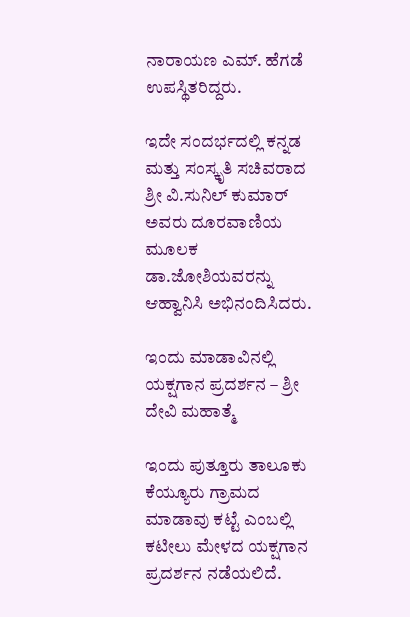ನಾರಾಯಣ ಎಮ್. ಹೆಗಡೆ ಉಪಸ್ಥಿತರಿದ್ದರು.

ಇದೇ ಸಂದರ್ಭದಲ್ಲಿ ಕನ್ನಡ ಮತ್ತು ಸಂಸ್ಕೃತಿ ಸಚಿವರಾದ ಶ್ರೀ ವಿ.ಸುನಿಲ್ ಕುಮಾರ್‌ ಅವರು ದೂರವಾಣಿಯ ಮೂಲಕ ಡಾ.ಜೋಶಿಯವರನ್ನು ಆಹ್ವಾನಿಸಿ ಅಭಿನಂದಿಸಿದರು.

ಇಂದು ಮಾಡಾವಿನಲ್ಲಿ ಯಕ್ಷಗಾನ ಪ್ರದರ್ಶನ – ಶ್ರೀ ದೇವಿ ಮಹಾತ್ಮೆ

ಇಂದು ಪುತ್ತೂರು ತಾಲೂಕು ಕೆಯ್ಯೂರು ಗ್ರಾಮದ ಮಾಡಾವು ಕಟ್ಟೆ ಎಂಬಲ್ಲಿ ಕಟೀಲು ಮೇಳದ ಯಕ್ಷಗಾನ ಪ್ರದರ್ಶನ ನಡೆಯಲಿದೆ.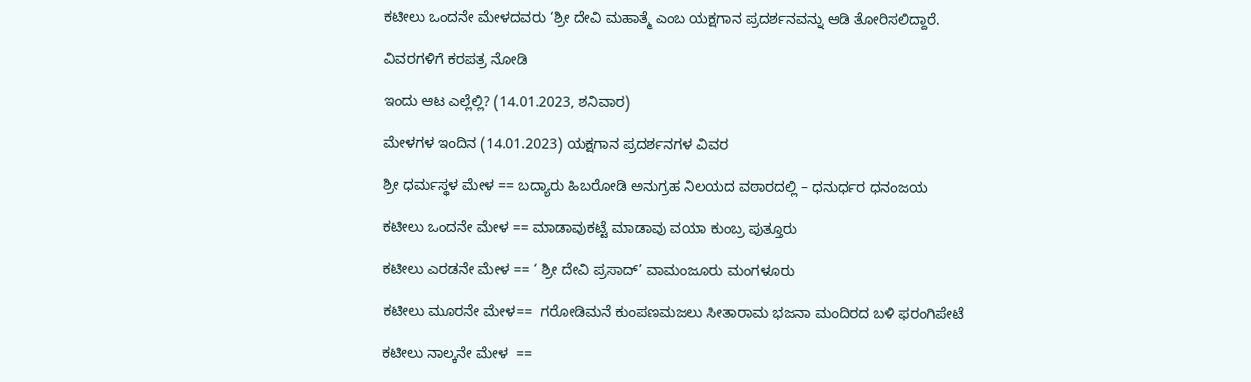ಕಟೀಲು ಒಂದನೇ ಮೇಳದವರು ‘ಶ್ರೀ ದೇವಿ ಮಹಾತ್ಮೆ ಎಂಬ ಯಕ್ಷಗಾನ ಪ್ರದರ್ಶನವನ್ನು ಆಡಿ ತೋರಿಸಲಿದ್ದಾರೆ.

ವಿವರಗಳಿಗೆ ಕರಪತ್ರ ನೋಡಿ

ಇಂದು ಆಟ ಎಲ್ಲೆಲ್ಲಿ? (14.01.2023, ಶನಿವಾರ)

ಮೇಳಗಳ ಇಂದಿನ (14.01.2023) ಯಕ್ಷಗಾನ ಪ್ರದರ್ಶನಗಳ ವಿವರ

ಶ್ರೀ ಧರ್ಮಸ್ಥಳ ಮೇಳ == ಬದ್ಯಾರು ಹಿಬರೋಡಿ ಅನುಗ್ರಹ ನಿಲಯದ ವಠಾರದಲ್ಲಿ – ಧನುರ್ಧರ ಧನಂಜಯ

ಕಟೀಲು ಒಂದನೇ ಮೇಳ == ಮಾಡಾವುಕಟ್ಟೆ ಮಾಡಾವು ವಯಾ ಕುಂಬ್ರ ಪುತ್ತೂರು

ಕಟೀಲು ಎರಡನೇ ಮೇಳ == ‘ ಶ್ರೀ ದೇವಿ ಪ್ರಸಾದ್’ ವಾಮಂಜೂರು ಮಂಗಳೂರು

ಕಟೀಲು ಮೂರನೇ ಮೇಳ==  ಗರೋಡಿಮನೆ ಕುಂಪಣಮಜಲು ಸೀತಾರಾಮ ಭಜನಾ ಮಂದಿರದ ಬಳಿ ಫರಂಗಿಪೇಟೆ

ಕಟೀಲು ನಾಲ್ಕನೇ ಮೇಳ  ==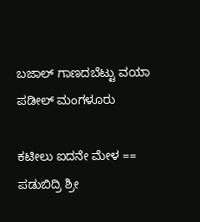ಬಜಾಲ್ ಗಾಣದಬೆಟ್ಟು ವಯಾ ಪಡೀಲ್ ಮಂಗಳೂರು

ಕಟೀಲು ಐದನೇ ಮೇಳ == ಪಡುಬಿದ್ರಿ ಶ್ರೀ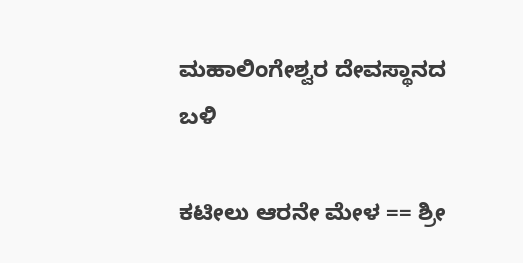ಮಹಾಲಿಂಗೇಶ್ವರ ದೇವಸ್ಥಾನದ ಬಳಿ

ಕಟೀಲು ಆರನೇ ಮೇಳ == ಶ್ರೀ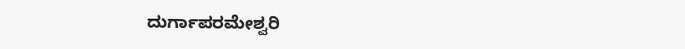ದುರ್ಗಾಪರಮೇಶ್ವರಿ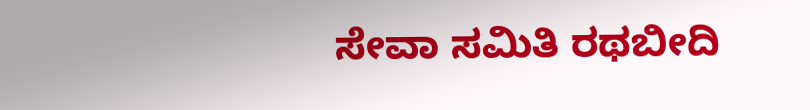ಸೇವಾ ಸಮಿತಿ ರಥಬೀದಿ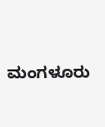ಮಂಗಳೂರು